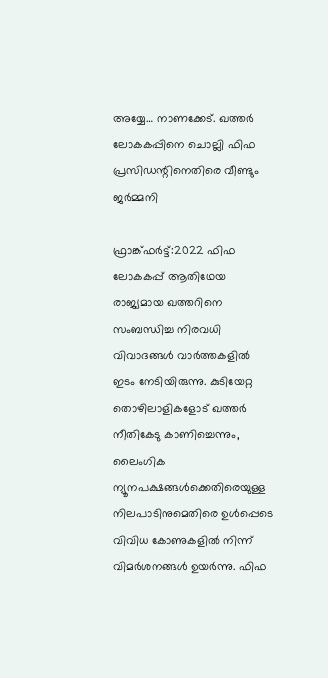അയ്യേ… നാണക്കേട്. ഖത്തർ ലോകകപ്പിനെ ചൊല്ലി ഫിഫ പ്രസിഡന്റിനെതിരെ വീണ്ടും ജർമ്മനി

ഫ്രാങ്ക്ഫര്‍ട്ട്‌:2022 ഫിഫ ലോകകപ്പ് ആതിഥേയ രാജ്യമായ ഖത്തറിനെ സംബന്ധിച്ച നിരവധി വിവാദങ്ങൾ വാർത്തകളിൽ ഇടം നേടിയിരുന്നു. കുടിയേറ്റ തൊഴിലാളികളോട് ഖത്തർ നീതികേടു കാണിച്ചെന്നും, ലൈംഗിക ന്യൂനപക്ഷങ്ങൾക്കെതിരെയുള്ള നിലപാടിനുമെതിരെ ഉൾപ്പെടെ വിവിധ കോണുകളിൽ നിന്ന് വിമർശനങ്ങൾ ഉയർന്നു. ഫിഫ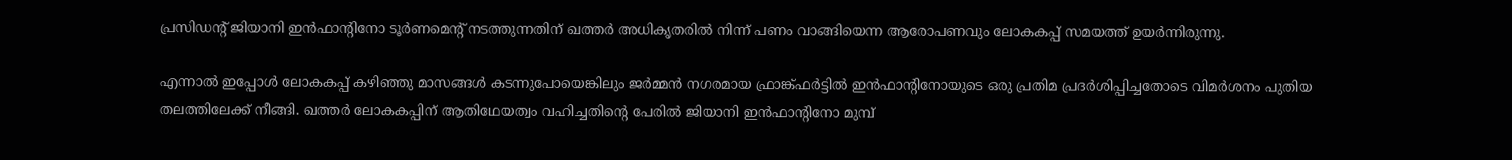പ്രസിഡന്റ് ജിയാനി ഇൻഫാന്റിനോ ടൂർണമെന്റ് നടത്തുന്നതിന് ഖത്തർ അധികൃതരിൽ നിന്ന് പണം വാങ്ങിയെന്ന ആരോപണവും ലോകകപ്പ് സമയത്ത് ഉയർന്നിരുന്നു.

എന്നാൽ ഇപ്പോൾ ലോകകപ്പ് കഴിഞ്ഞു മാസങ്ങൾ കടന്നുപോയെങ്കിലും ജർമ്മൻ നഗരമായ ഫ്രാങ്ക്ഫർട്ടിൽ ഇൻഫാന്റിനോയുടെ ഒരു പ്രതിമ പ്രദർശിപ്പിച്ചതോടെ വിമർശനം പുതിയ തലത്തിലേക്ക് നീങ്ങി. ഖത്തർ ലോകകപ്പിന് ആതിഥേയത്വം വഹിച്ചതിന്റെ പേരിൽ ജിയാനി ഇൻഫാന്റിനോ മുമ്പ്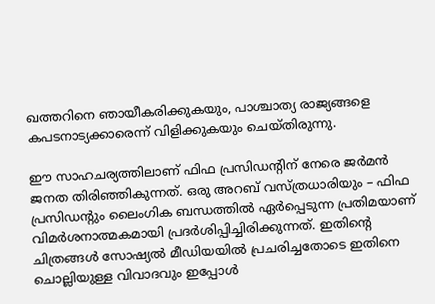ഖത്തറിനെ ഞായീകരിക്കുകയും, പാശ്ചാത്യ രാജ്യങ്ങളെ കപടനാട്യക്കാരെന്ന് വിളിക്കുകയും ചെയ്തിരുന്നു.

ഈ സാഹചര്യത്തിലാണ് ഫിഫ പ്രസിഡന്റിന് നേരെ ജർമൻ ജനത തിരിഞ്ഞികുന്നത്. ഒരു അറബ് വസ്ത്രധാരിയും – ഫിഫ പ്രസിഡന്റും ലൈംഗിക ബന്ധത്തിൽ ഏർപ്പെടുന്ന പ്രതിമയാണ് വിമർശനാത്മകമായി പ്രദർശിപ്പിച്ചിരിക്കുന്നത്‌. ഇതിന്റെ ചിത്രങ്ങൾ സോഷ്യൽ മീഡിയയിൽ പ്രചരിച്ചതോടെ ഇതിനെ ചൊല്ലിയുള്ള വിവാദവും ഇപ്പോൾ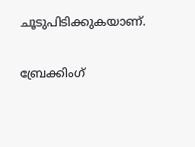ചൂടുപിടിക്കുകയാണ്.

ബ്രേക്കിംഗ്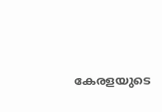കേരളയുടെ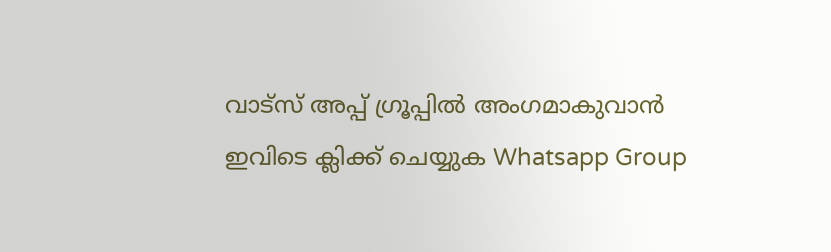വാട്സ് അപ്പ് ഗ്രൂപ്പിൽ അംഗമാകുവാൻ ഇവിടെ ക്ലിക്ക് ചെയ്യുക Whatsapp Group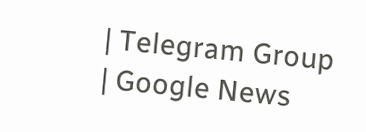| Telegram Group | Google News